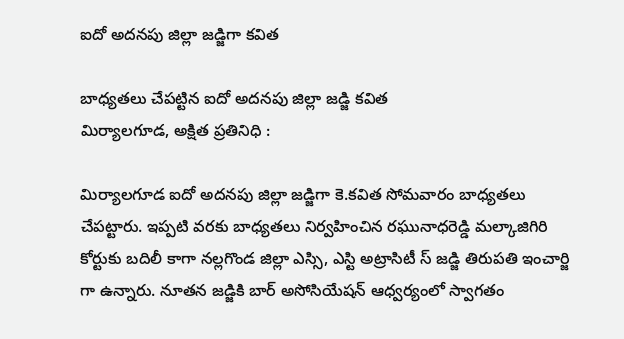ఐదో అదనపు జిల్లా జడ్జిగా కవిత

బాధ్యతలు చేపట్టిన ఐదో అదనపు జిల్లా జడ్జి కవిత
మిర్యాలగూడ, అక్షిత ప్రతినిధి :

మిర్యాలగూడ ఐదో అదనపు జిల్లా జడ్జిగా కె.కవిత సోమవారం బాధ్యతలు చేపట్టారు. ఇప్పటి వరకు బాధ్యతలు నిర్వహించిన రఘునాధరెడ్డి మల్కాజిగిరి కోర్టుకు బదిలీ కాగా నల్లగొండ జిల్లా ఎస్సి, ఎస్టి అట్రాసిటీ స్ జడ్జి తిరుపతి ఇంచార్జి గా ఉన్నారు. నూతన జడ్జికి బార్ అసోసియేషన్ ఆధ్వర్యంలో స్వాగతం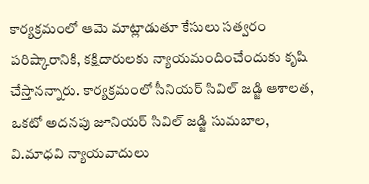కార్యక్రమంలో ఆమె మాట్లాడుతూ కేసులు సత్వరం పరిష్కారానికి, కక్షిదారులకు న్యాయమందించేందుకు కృషి చేస్తానన్నారు. కార్యక్రమంలో సీనియర్ సివిల్ జడ్జి ఆశాలత, ఒకటో అదనపు జూనియర్ సివిల్ జడ్జి సుమబాల, వి.మాధవి న్యాయవాదులు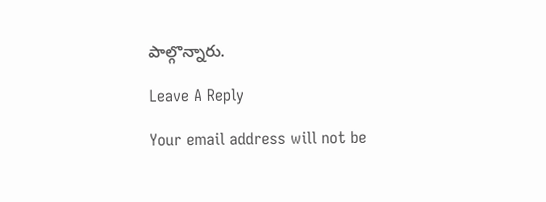పాల్గొన్నారు.

Leave A Reply

Your email address will not be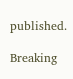published.

Breaking